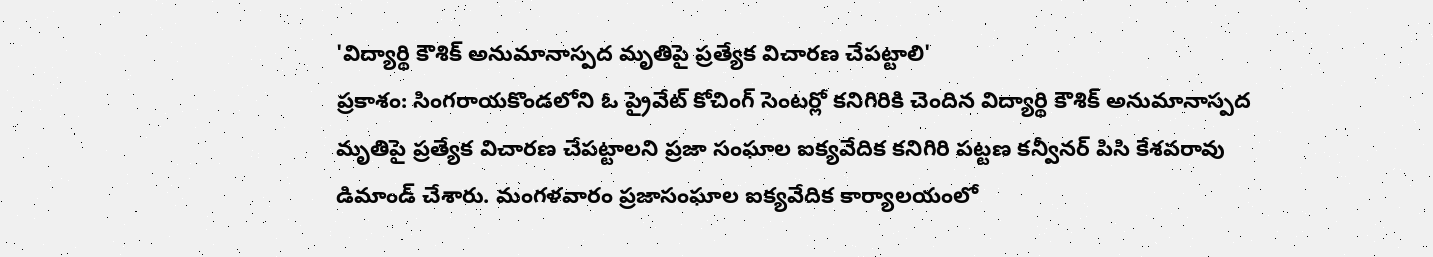'విద్యార్థి కౌశిక్ అనుమానాస్పద మృతిపై ప్రత్యేక విచారణ చేపట్టాలి'
ప్రకాశం: సింగరాయకొండలోని ఓ ప్రైవేట్ కోచింగ్ సెంటర్లో కనిగిరికి చెందిన విద్యార్థి కౌశిక్ అనుమానాస్పద మృతిపై ప్రత్యేక విచారణ చేపట్టాలని ప్రజా సంఘాల ఐక్యవేదిక కనిగిరి పట్టణ కన్వీనర్ పిసి కేశవరావు డిమాండ్ చేశారు. మంగళవారం ప్రజాసంఘాల ఐక్యవేదిక కార్యాలయంలో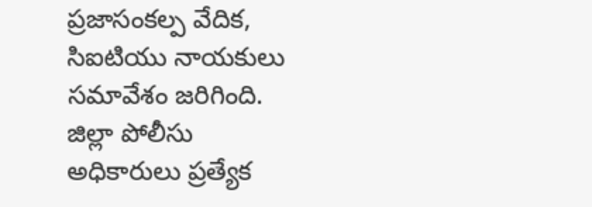ప్రజాసంకల్ప వేదిక, సిఐటియు నాయకులు సమావేశం జరిగింది. జిల్లా పోలీసు అధికారులు ప్రత్యేక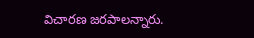విచారణ జరపాలన్నారు.